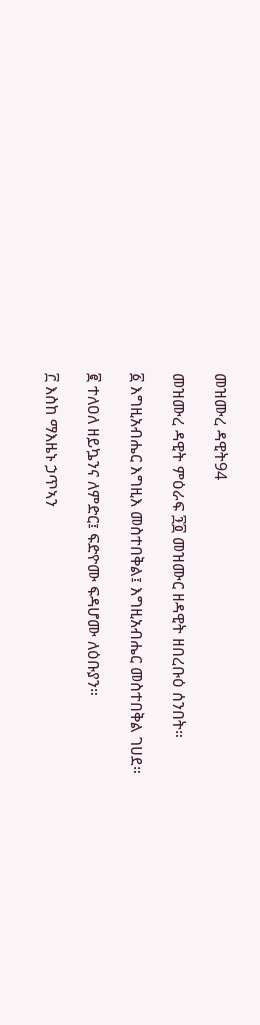መዝሙረ ዳዊት94

መዝሙረ ዳዊት ምዕራፍ ፺፬ መዝሙር ዘዳዊት ዘበረቡዕ ሰንበት።

፩ እግዚአብሔር እግዚእ መስተበቅል፤ እግዚአብሔር መስተበቅል ገሀደ።

፪ ተለዐለ ዘይኴንና ለምድር፤ ፍድዮሙ ፍዳሆሙ ለዕቡያን።

፫ እስከ ማእዜኑ ኃጥኣን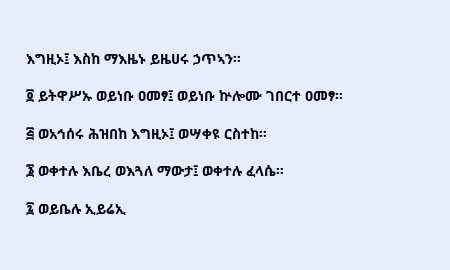እግዚኦ፤ እስከ ማእዜኑ ይዜሀሩ ኃጥኣን።

፬ ይትዋሥኡ ወይነቡ ዐመፃ፤ ወይነቡ ኵሎሙ ገበርተ ዐመፃ።

፭ ወአኅሰሩ ሕዝበከ እግዚኦ፤ ወሣቀዩ ርስተከ።

፮ ወቀተሉ እቤረ ወእጓለ ማውታ፤ ወቀተሉ ፈላሴ።

፯ ወይቤሉ ኢይሬኢ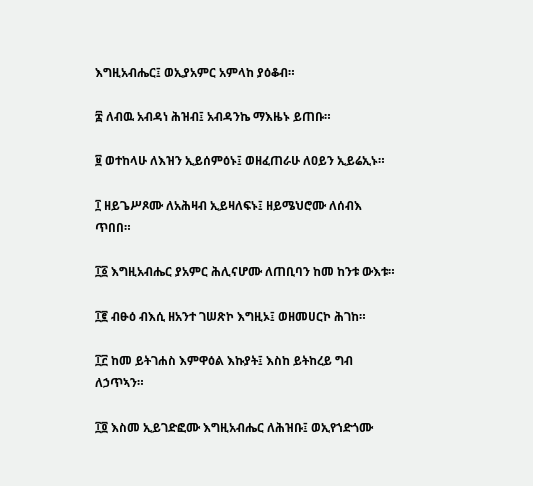እግዚአብሔር፤ ወኢያአምር አምላከ ያዕቆብ።

፰ ለብዉ አብዳነ ሕዝብ፤ አብዳንኬ ማእዜኑ ይጠቡ።

፱ ወተከላሁ ለእዝን ኢይሰምዕኑ፤ ወዘፈጠራሁ ለዐይን ኢይሬኢኑ።

፲ ዘይጌሥጾሙ ለአሕዛብ ኢይዛለፍኑ፤ ዘይሜህሮሙ ለሰብእ ጥበበ።

፲፩ እግዚአብሔር ያአምር ሕሊናሆሙ ለጠቢባን ከመ ከንቱ ውእቱ።

፲፪ ብፁዕ ብእሲ ዘአንተ ገሠጽኮ እግዚኦ፤ ወዘመሀርኮ ሕገከ።

፲፫ ከመ ይትገሐስ እምዋዕል እኩያት፤ እስከ ይትከረይ ግብ ለኃጥኣን።

፲፬ እስመ ኢይገድፎሙ እግዚአብሔር ለሕዝቡ፤ ወኢየኀድጎሙ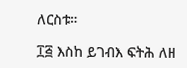ለርስቱ።

፲፭ እስከ ይገብእ ፍትሕ ለዘ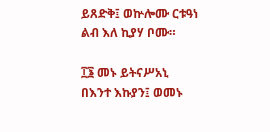ይጸድቅ፤ ወኵሎሙ ርቱዓነ ልብ እለ ኪያሃ ቦሙ።

፲፮ መኑ ይትናሥአኒ በእንተ እኩያን፤ ወመኑ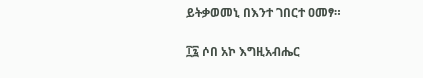ይትቃወመኒ በእንተ ገበርተ ዐመፃ።

፲፯ ሶበ አኮ እግዚአብሔር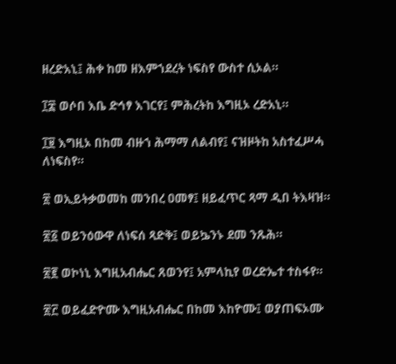ዘረድአኒ፤ ሕቀ ከመ ዘእምኀደረት ነፍስየ ውስተ ሲኦል።

፲፰ ወሶበ እቤ ድኅፃ እገርየ፤ ምሕረትከ እግዚኦ ረድአኒ።

፲፱ እግዚኦ በከመ ብዙኀ ሕማማ ለልብየ፤ ናዝዞትከ አስተፈሥሓ ለነፍስየ።

፳ ወኢይትቃወመከ መንበረ ዐመፃ፤ ዘይፈጥር ጻማ ዲበ ትእዛዝ።

፳፩ ወይንዕውዋ ለነፍሰ ጻድቅ፤ ወይኴንኑ ደመ ንጹሕ።

፳፪ ወኮነኒ እግዚአብሔር ጸወንየ፤ አምላኪየ ወረድኤተ ተስፋየ።

፳፫ ወይፈድዮሙ እግዚአብሔር በከመ እከዮሙ፤ ወያጠፍኦሙ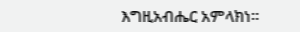እግዚአብሔር አምላክነ።